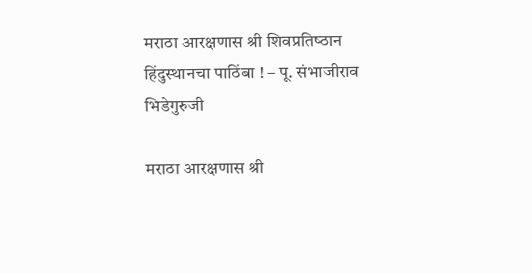मराठा आरक्षणास श्री शिवप्रतिष्‍ठान हिंदुस्‍थानचा पाठिंबा ! – पू. संभाजीराव भिडेगुरुजी

मराठा आरक्षणास श्री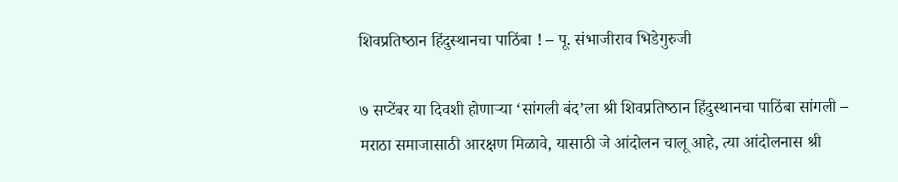शिवप्रतिष्‍ठान हिंदुस्‍थानचा पाठिंबा ! – पू. संभाजीराव भिडेगुरुजी

७ सप्‍टेंबर या दिवशी होणार्‍या ‘सांगली बंद’ला श्री शिवप्रतिष्‍ठान हिंदुस्‍थानचा पाठिंबा सांगली – मराठा समाजासाठी आरक्षण मिळावे, यासाठी जे आंदोलन चालू आहे, त्‍या आंदोलनास श्री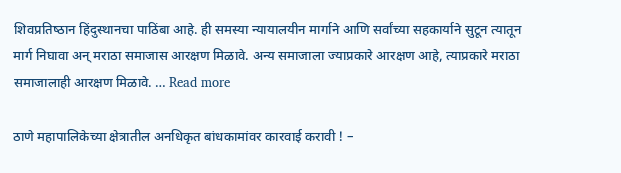शिवप्रतिष्‍ठान हिंदुस्‍थानचा पाठिंबा आहे. ही समस्‍या न्‍यायालयीन मार्गाने आणि सर्वांच्‍या सहकार्याने सुटून त्‍यातून मार्ग निघावा अन् मराठा समाजास आरक्षण मिळावे. अन्‍य समाजाला ज्‍याप्रकारे आरक्षण आहे, त्‍याप्रकारे मराठा समाजालाही आरक्षण मिळावे. … Read more

ठाणे महापालिकेच्‍या क्षेत्रातील अनधिकृत बांधकामांवर कारवाई करावी ! –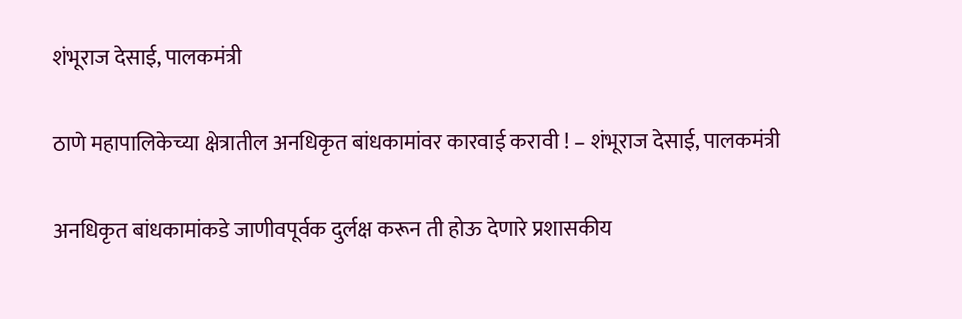शंभूराज देसाई, पालकमंत्री

ठाणे महापालिकेच्‍या क्षेत्रातील अनधिकृत बांधकामांवर कारवाई करावी ! – शंभूराज देसाई, पालकमंत्री

अनधिकृत बांधकामांकडे जाणीवपूर्वक दुर्लक्ष करून ती होऊ देणारे प्रशासकीय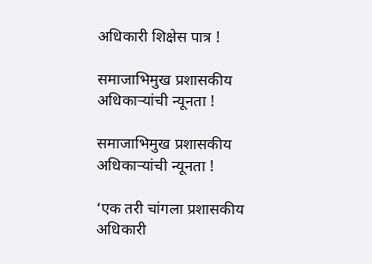अधिकारी शिक्षेस पात्र !

समाजाभिमुख प्रशासकीय अधिकाऱ्यांची न्यूनता !

समाजाभिमुख प्रशासकीय अधिकाऱ्यांची न्यूनता !

‘एक तरी चांगला प्रशासकीय अधिकारी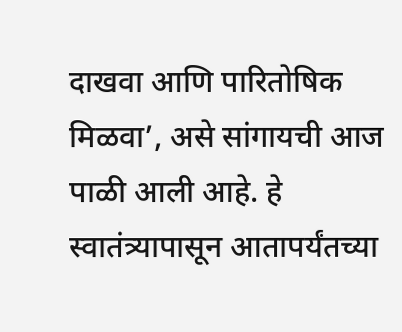दाखवा आणि पारितोषिक मिळवा’, असे सांगायची आज पाळी आली आहे. हे स्वातंत्र्यापासून आतापर्यंतच्या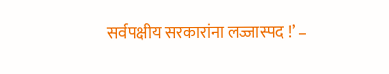सर्वपक्षीय सरकारांना लज्जास्पद !’ –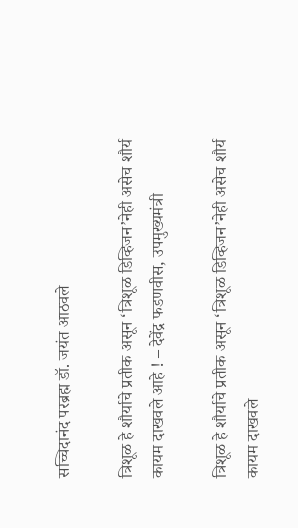सच्चिदानंद परब्रह्म डॉ. जयंत आठवले

त्रिशूळ हे शौर्याचे प्रतीक असून ‘त्रिशूळ डिव्‍हिजन’नेही असेच शौर्य कायम दाखवले आहे ! – देवेंद्र फडणवीस, उपमुख्‍यमंत्री

त्रिशूळ हे शौर्याचे प्रतीक असून ‘त्रिशूळ डिव्‍हिजन’नेही असेच शौर्य कायम दाखवले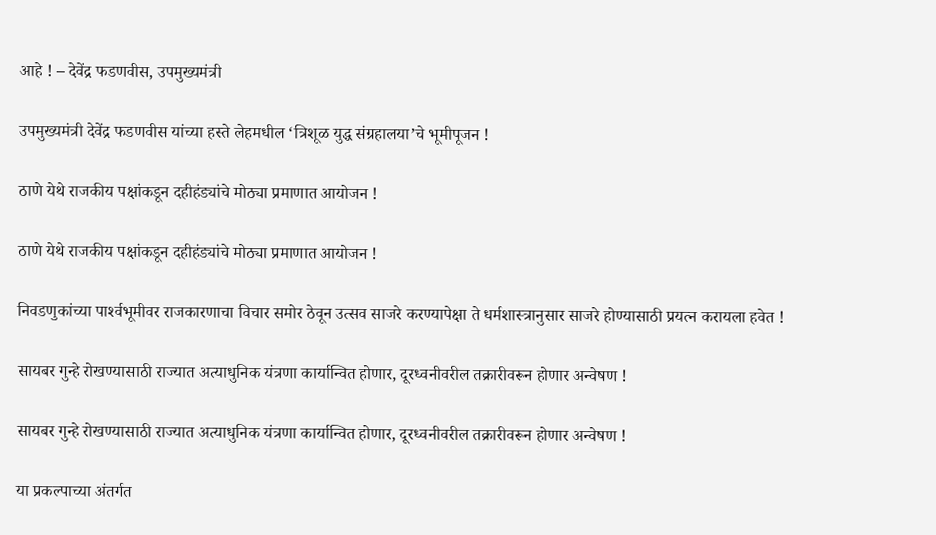आहे ! – देवेंद्र फडणवीस, उपमुख्‍यमंत्री

उपमुख्‍यमंत्री देवेंद्र फडणवीस यांच्‍या हस्‍ते लेहमधील ‘त्रिशूळ युद्ध संग्रहालया’चे भूमीपूजन !

ठाणे येथे राजकीय पक्षांकडून दहीहंड्यांचे मोठ्या प्रमाणात आयोजन !

ठाणे येथे राजकीय पक्षांकडून दहीहंड्यांचे मोठ्या प्रमाणात आयोजन !

निवडणुकांच्‍या पार्श्‍वभूमीवर राजकारणाचा विचार समोर ठेवून उत्‍सव साजरे करण्‍यापेक्षा ते धर्मशास्‍त्रानुसार साजरे होण्‍यासाठी प्रयत्न करायला हवेत !

सायबर गुन्‍हे रोखण्‍यासाठी राज्‍यात अत्‍याधुनिक यंत्रणा कार्यान्‍वित होणार, दूरध्‍वनीवरील तक्रारीवरून होणार अन्‍वेषण !

सायबर गुन्‍हे रोखण्‍यासाठी राज्‍यात अत्‍याधुनिक यंत्रणा कार्यान्‍वित होणार, दूरध्‍वनीवरील तक्रारीवरून होणार अन्‍वेषण !

या प्रकल्‍पाच्‍या अंतर्गत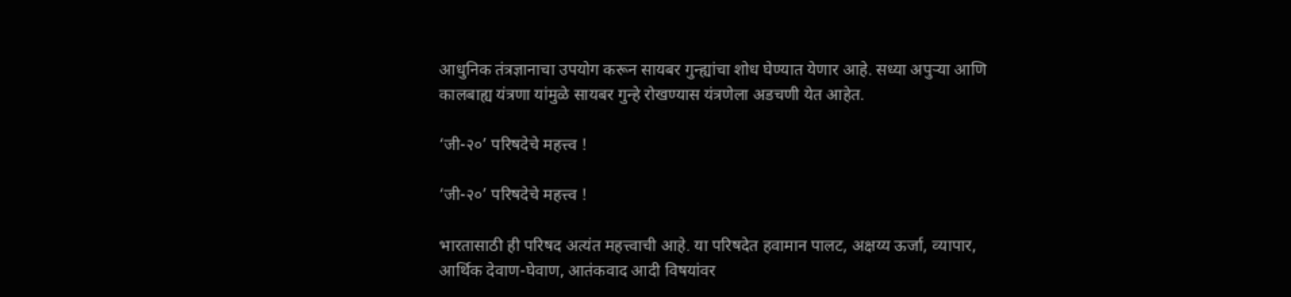आधुनिक तंत्रज्ञानाचा उपयोग करून सायबर गुन्‍ह्यांचा शोध घेण्‍यात येणार आहे. सध्‍या अपुर्‍या आणि कालबाह्य यंत्रणा यांमुळे सायबर गुन्‍हे रोखण्‍यास यंत्रणेला अडचणी येत आहेत.

‘जी-२०’ परिषदेचे महत्त्व !

‘जी-२०’ परिषदेचे महत्त्व !

भारतासाठी ही परिषद अत्‍यंत महत्त्वाची आहे. या परिषदेत हवामान पालट, अक्षय्‍य ऊर्जा, व्‍यापार, आर्थिक देवाण-घेवाण, आतंकवाद आदी विषयांवर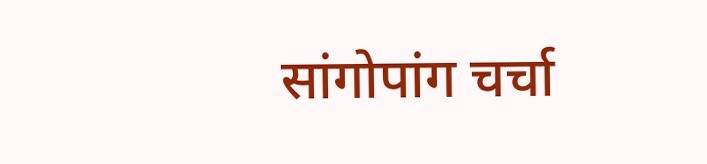सांगोपांग चर्चा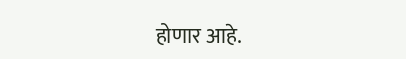होणार आहे.